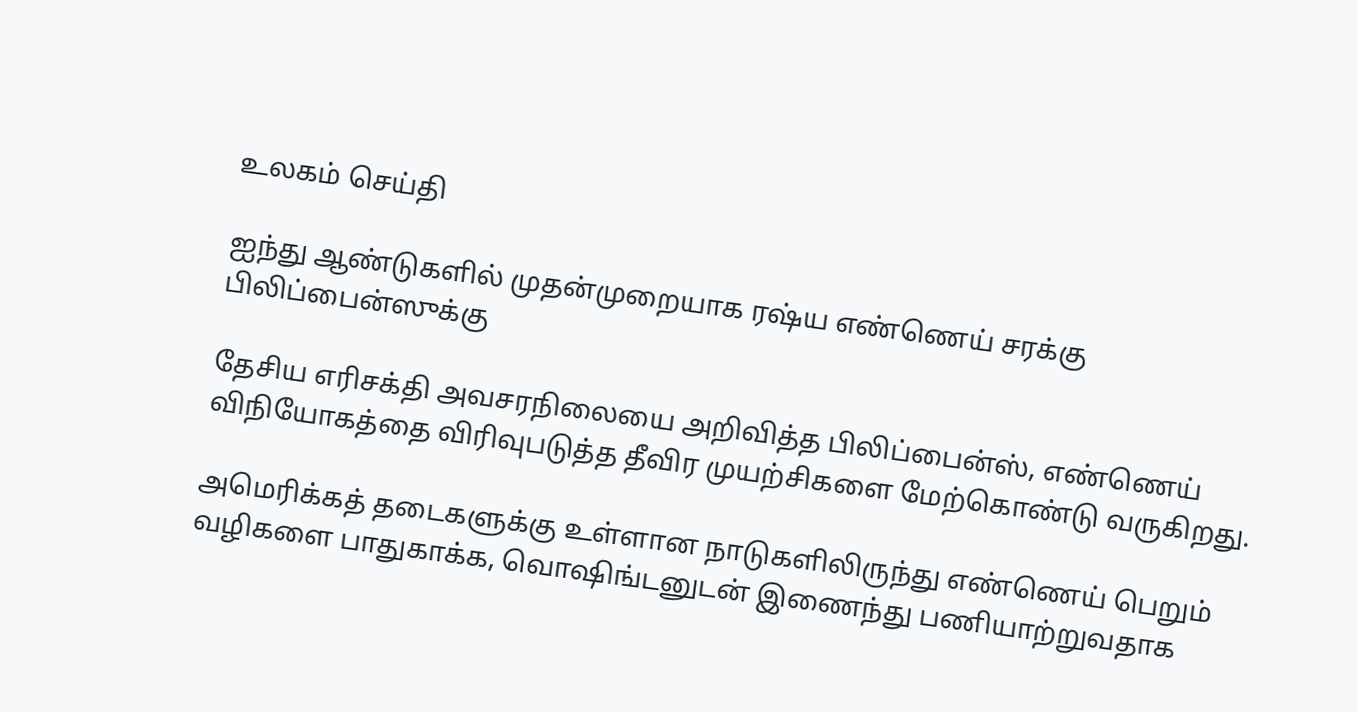உலகம் செய்தி

ஐந்து ஆண்டுகளில் முதன்முறையாக ரஷ்ய எண்ணெய் சரக்கு பிலிப்பைன்ஸுக்கு

தேசிய எரிசக்தி அவசரநிலையை அறிவித்த பிலிப்பைன்ஸ், எண்ணெய் விநியோகத்தை விரிவுபடுத்த தீவிர முயற்சிகளை மேற்கொண்டு வருகிறது.

அமெரிக்கத் தடைகளுக்கு உள்ளான நாடுகளிலிருந்து எண்ணெய் பெறும் வழிகளை பாதுகாக்க, வொஷிங்டனுடன் இணைந்து பணியாற்றுவதாக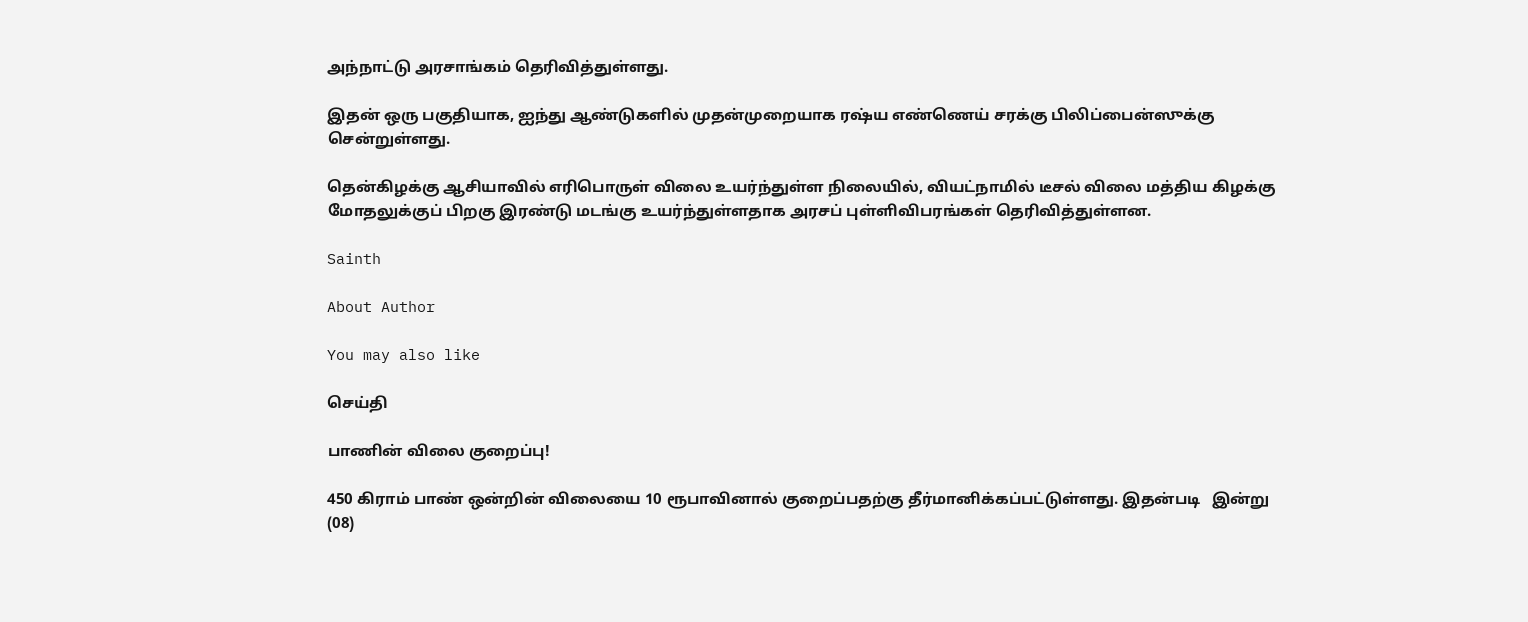அந்நாட்டு அரசாங்கம் தெரிவித்துள்ளது.

இதன் ஒரு பகுதியாக, ஐந்து ஆண்டுகளில் முதன்முறையாக ரஷ்ய எண்ணெய் சரக்கு பிலிப்பைன்ஸுக்கு சென்றுள்ளது.

தென்கிழக்கு ஆசியாவில் எரிபொருள் விலை உயர்ந்துள்ள நிலையில், வியட்நாமில் டீசல் விலை மத்திய கிழக்கு மோதலுக்குப் பிறகு இரண்டு மடங்கு உயர்ந்துள்ளதாக அரசப் புள்ளிவிபரங்கள் தெரிவித்துள்ளன.

Sainth

About Author

You may also like

செய்தி

பாணின் விலை குறைப்பு!

450 கிராம் பாண் ஒன்றின் விலையை 10 ரூபாவினால் குறைப்பதற்கு தீர்மானிக்கப்பட்டுள்ளது. இதன்படி   இன்று (08)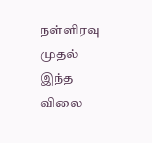நள்ளிரவு முதல் இந்த விலை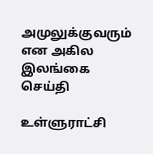அமுலுக்குவரும் என அகில இலங்கை
செய்தி

உள்ளுராட்சி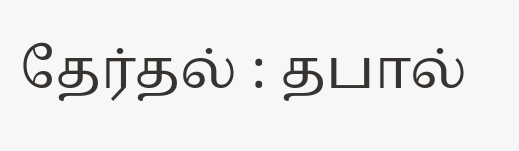தேர்தல் : தபால்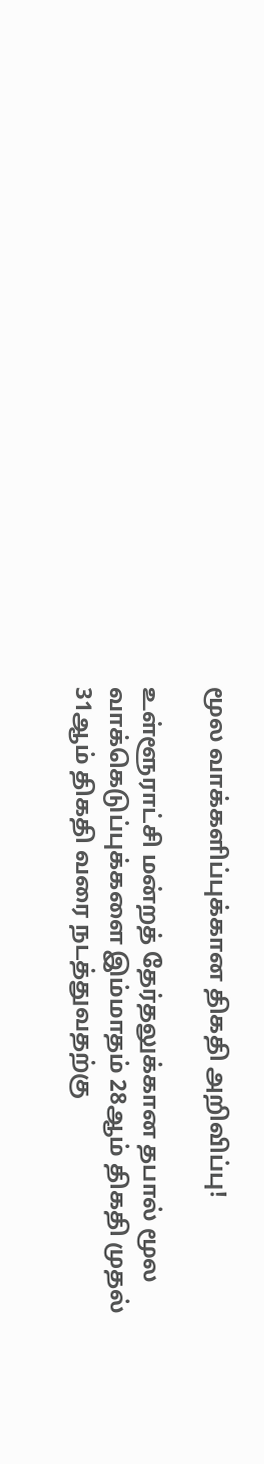மூல வாக்களிப்புக்கான திகதி அறிவிப்பு!

உள்ளூராட்சி மன்றத் தேர்தலுக்கான தபால் மூல வாக்கெடுப்புக்களை இம்மாதம் 28ஆம் திகதி முதல் 31ஆம் திகதி வரை நடத்துவதற்கு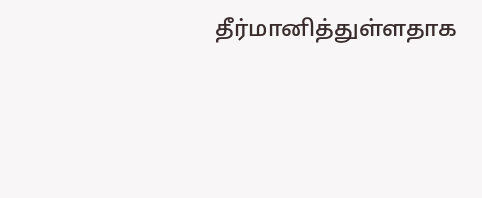தீர்மானித்துள்ளதாக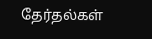தேர்தல்கள்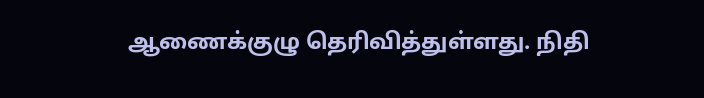ஆணைக்குழு தெரிவித்துள்ளது. நிதி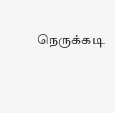நெருக்கடி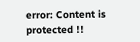error: Content is protected !!